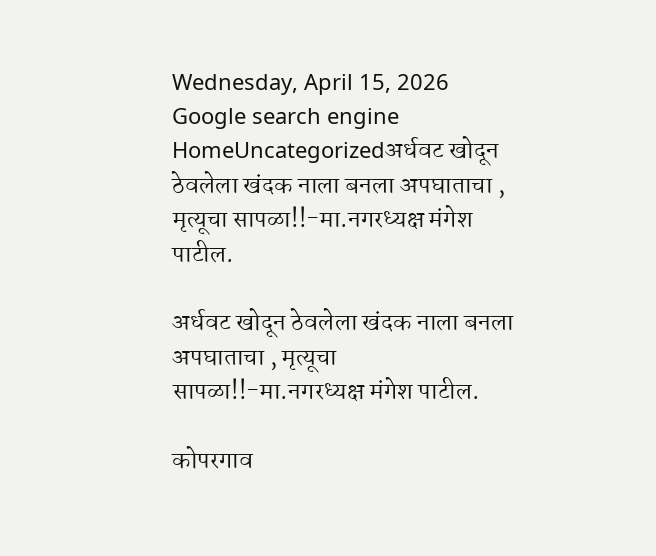Wednesday, April 15, 2026
Google search engine
HomeUncategorizedअर्धवट खोदून ठेवलेला खंदक नाला बनला अपघाताचा , मृत्यूचा सापळा!!-मा.नगरध्यक्ष मंगेश पाटील.

अर्धवट खोदून ठेवलेला खंदक नाला बनला अपघाताचा , मृत्यूचा सापळा!!-मा.नगरध्यक्ष मंगेश पाटील.

कोपरगाव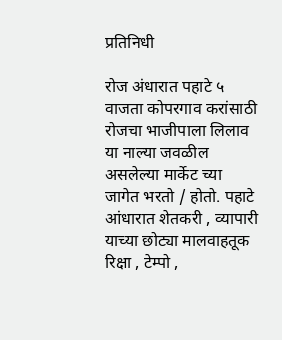प्रतिनिधी

रोज अंधारात पहाटे ५ वाजता कोपरगाव करांसाठी रोजचा भाजीपाला लिलाव या नाल्या जवळील असलेल्या मार्केट च्या जागेत भरतो / होतो. पहाटे आंधारात शेतकरी , व्यापारी याच्या छोट्या मालवाहतूक रिक्षा , टेम्पो ,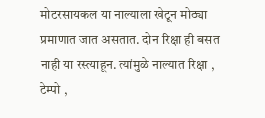मोटरसायकल या नाल्याला खेटून मोठ्या प्रमाणात जात असतात. दोन रिक्षा ही बसत नाही या रस्त्याहून. त्यांमुळे नाल्यात रिक्षा , टेम्पो ,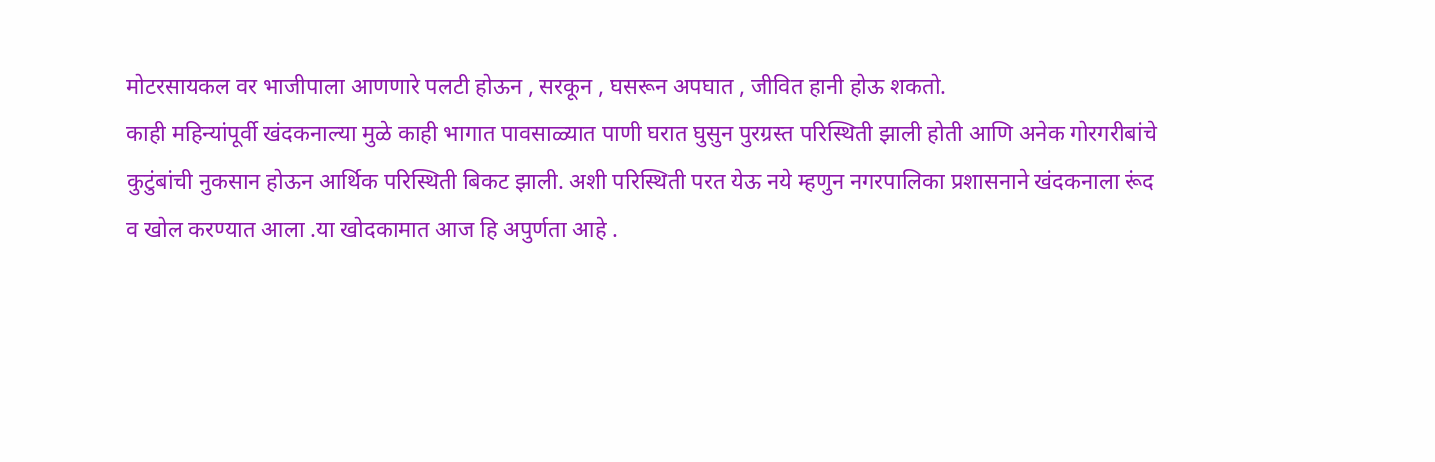मोटरसायकल वर भाजीपाला आणणारे पलटी होऊन , सरकून , घसरून अपघात , जीवित हानी होऊ शकतो.
काही महिन्यांपूर्वी खंदकनाल्या मुळे काही भागात पावसाळ्यात पाणी घरात घुसुन पुरग्रस्त परिस्थिती झाली होती आणि अनेक गोरगरीबांचे कुटुंबांची नुकसान होऊन आर्थिक परिस्थिती बिकट झाली. अशी परिस्थिती परत येऊ नये म्हणुन नगरपालिका प्रशासनाने खंदकनाला रूंद व खोल करण्यात आला .या खोदकामात आज हि अपुर्णता आहे .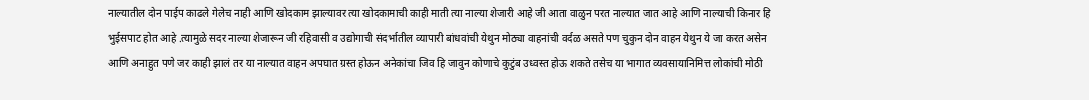नाल्यातील दोन पाईप काढले गेलेच नाही आणि खोदकाम झाल्यावर त्या खोदकामाची काही माती त्या नाल्या शेजारी आहे जी आता वाळुन परत नाल्यात जात आहे आणि नाल्याची किनार हि भुईसपाट होत आहे .त्यामुळे सदर नाल्या शेजारून जी रहिवासी व उद्योगाची संदर्भातील व्यापारी बांधवांची येथुन मोठ्या वाहनांची वर्दळ असते पण चुकुन दोन वाहन येथुन ये जा करत असेन आणि अनाहुत पणे जर काही झालं तर या नाल्यात वाहन अपघात ग्रस्त होऊन अनेकांचा जिव हि जावुन कोणाचे कुटुंब उध्वस्त होऊ शकते तसेच या भागात व्यवसायानिमित्त लोकांची मोठी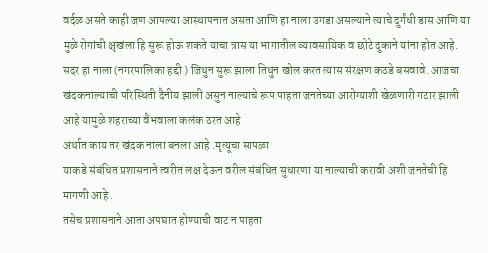वर्दळ असते काही जण आपल्या आस्थापनात असता आणि हा नाला उगडा असल्याने त्याचे दुर्गंधी डास आणि या मुळे रोगांची क्षृखंला हि सुरू होऊ शकते याचा त्रास या भागातील व्यावसायिक व छोटे दुकाने यांना होत आहे.
सदर हा नाला (नगरपालिका हद्दी ) जिथुन सुरू झाला तिथुन खोल करत त्यास संरक्षण कठडे बसवावे. आजचा खंदकनाल्याची परिस्थिती दैनीय झाली असुन नाल्याचे रूप पाहता जनतेच्या आरोग्याशी खेळणारी गटार झाली आहे यामुळे शहराच्या वैभवाला कलंक ठरत आहे
अर्थात काय तर खंदक नाला बनला आहे .मृत्यूचा सापळा
याकडे संबंधित प्रशासनाने त्वरीत लक्ष देऊन वरील संबंधित सुधारणा या नाल्याची करावी अशी जनतेची हि मागणी आहे .
तसेच प्रशासनाने आता अपघात होण्याची वाट न पाहता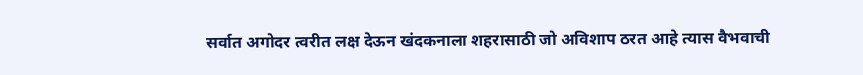सर्वात अगोदर त्वरीत लक्ष देऊन खंदकनाला शहरासाठी जो अविशाप ठरत आहे त्यास वैभवाची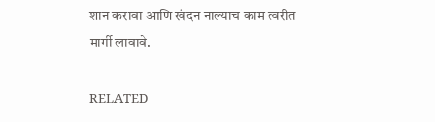शान करावा आणि खंदन नाल्याच काम त्वरीत मार्गी लावावे.

RELATED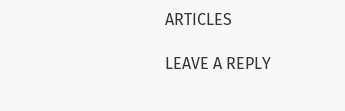ARTICLES

LEAVE A REPLY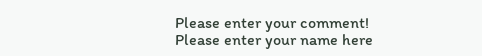Please enter your comment!
Please enter your name here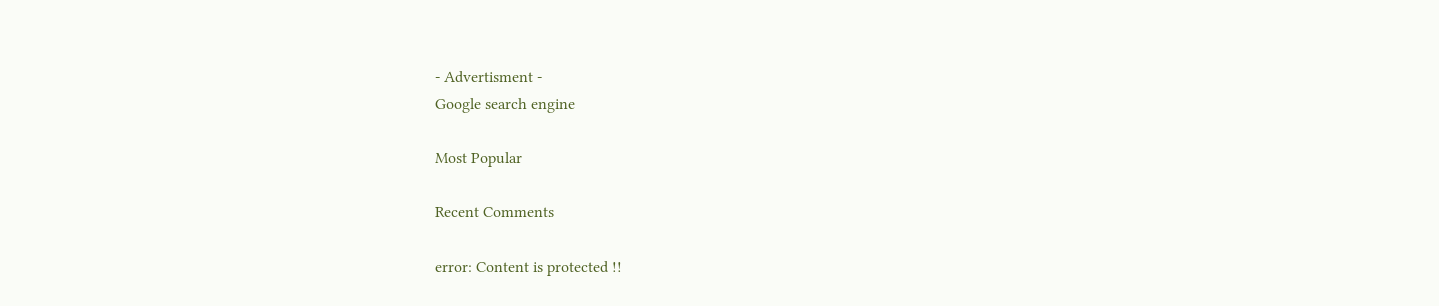- Advertisment -
Google search engine

Most Popular

Recent Comments

error: Content is protected !!